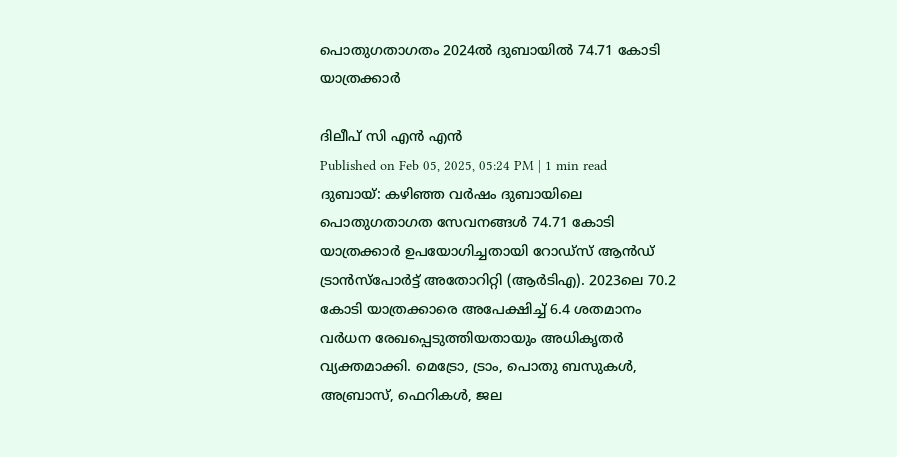പൊതുഗതാഗതം 2024ൽ ദുബായിൽ 74.71 കോടി യാത്രക്കാർ

ദിലീപ് സി എൻ എൻ
Published on Feb 05, 2025, 05:24 PM | 1 min read
ദുബായ്: കഴിഞ്ഞ വർഷം ദുബായിലെ പൊതുഗതാഗത സേവനങ്ങൾ 74.71 കോടി യാത്രക്കാർ ഉപയോഗിച്ചതായി റോഡ്സ് ആൻഡ് ട്രാൻസ്പോർട്ട് അതോറിറ്റി (ആർടിഎ). 2023ലെ 70.2 കോടി യാത്രക്കാരെ അപേക്ഷിച്ച് 6.4 ശതമാനം വർധന രേഖപ്പെടുത്തിയതായും അധികൃതർ വ്യക്തമാക്കി. മെട്രോ, ട്രാം, പൊതു ബസുകൾ, അബ്രാസ്, ഫെറികൾ, ജല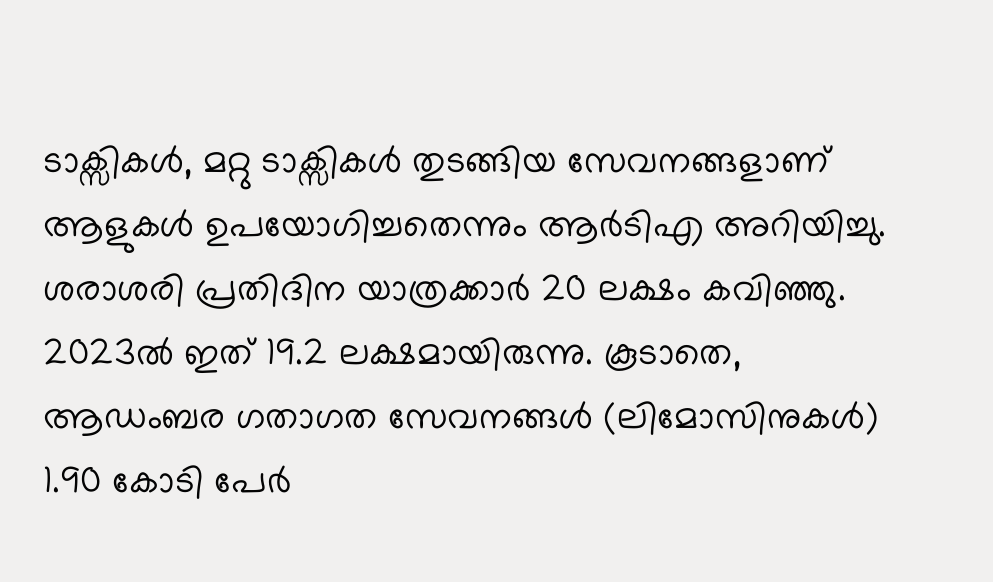ടാക്സികൾ, മറ്റു ടാക്സികൾ തുടങ്ങിയ സേവനങ്ങളാണ് ആളുകൾ ഉപയോഗിച്ചതെന്നും ആർടിഎ അറിയിച്ചു.
ശരാശരി പ്രതിദിന യാത്രക്കാർ 20 ലക്ഷം കവിഞ്ഞു. 2023ൽ ഇത് 19.2 ലക്ഷമായിരുന്നു. കൂടാതെ, ആഡംബര ഗതാഗത സേവനങ്ങൾ (ലിമോസിനുകൾ) 1.90 കോടി പേർ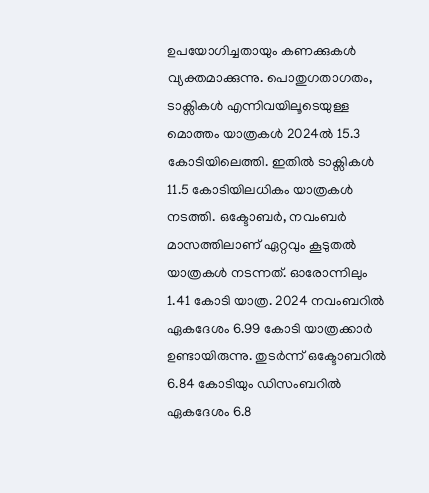ഉപയോഗിച്ചതായും കണക്കുകൾ വ്യക്തമാക്കുന്നു. പൊതുഗതാഗതം, ടാക്സികൾ എന്നിവയിലൂടെയുള്ള മൊത്തം യാത്രകൾ 2024ൽ 15.3 കോടിയിലെത്തി. ഇതിൽ ടാക്സികൾ 11.5 കോടിയിലധികം യാത്രകൾ നടത്തി. ഒക്ടോബർ, നവംബർ മാസത്തിലാണ് ഏറ്റവും കൂടുതൽ യാത്രകൾ നടന്നത്. ഓരോന്നിലും 1.41 കോടി യാത്ര. 2024 നവംബറിൽ ഏകദേശം 6.99 കോടി യാത്രക്കാർ ഉണ്ടായിരുന്നു. തുടർന്ന് ഒക്ടോബറിൽ 6.84 കോടിയും ഡിസംബറിൽ ഏകദേശം 6.8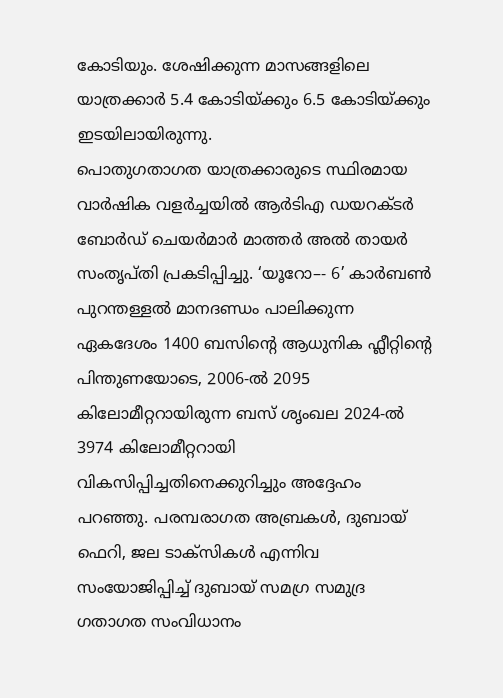കോടിയും. ശേഷിക്കുന്ന മാസങ്ങളിലെ യാത്രക്കാർ 5.4 കോടിയ്ക്കും 6.5 കോടിയ്ക്കും ഇടയിലായിരുന്നു.
പൊതുഗതാഗത യാത്രക്കാരുടെ സ്ഥിരമായ വാർഷിക വളർച്ചയിൽ ആർടിഎ ഡയറക്ടർ ബോർഡ് ചെയർമാർ മാത്തർ അൽ തായർ സംതൃപ്തി പ്രകടിപ്പിച്ചു. ‘യൂറോ–- 6’ കാർബൺ പുറന്തള്ളൽ മാനദണ്ഡം പാലിക്കുന്ന ഏകദേശം 1400 ബസിന്റെ ആധുനിക ഫ്ലീറ്റിന്റെ പിന്തുണയോടെ, 2006-ൽ 2095 കിലോമീറ്ററായിരുന്ന ബസ് ശൃംഖല 2024-ൽ 3974 കിലോമീറ്ററായി വികസിപ്പിച്ചതിനെക്കുറിച്ചും അദ്ദേഹം പറഞ്ഞു. പരമ്പരാഗത അബ്രകൾ, ദുബായ് ഫെറി, ജല ടാക്സികൾ എന്നിവ സംയോജിപ്പിച്ച് ദുബായ് സമഗ്ര സമുദ്ര ഗതാഗത സംവിധാനം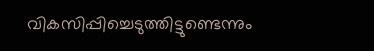വികസിപ്പിച്ചെടുത്തിട്ടുണ്ടെന്നും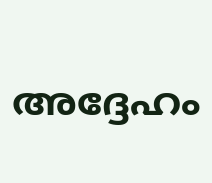അദ്ദേഹം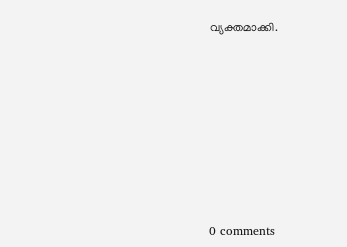വ്യക്തമാക്കി.










0 comments